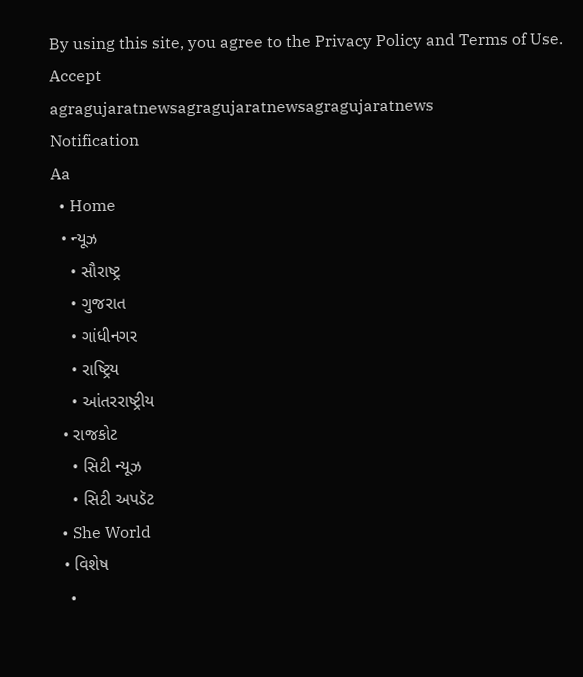By using this site, you agree to the Privacy Policy and Terms of Use.
Accept
agragujaratnewsagragujaratnewsagragujaratnews
Notification
Aa
  • Home
  • ન્યૂઝ
    • સૌરાષ્ટ્ર
    • ગુજરાત
    • ગાંધીનગર
    • રાષ્ટ્રિય
    • આંતરરાષ્ટ્રીય
  • રાજકોટ
    • સિટી ન્યૂઝ
    • સિટી અપડૅટ
  • She World
  • વિશેષ
    •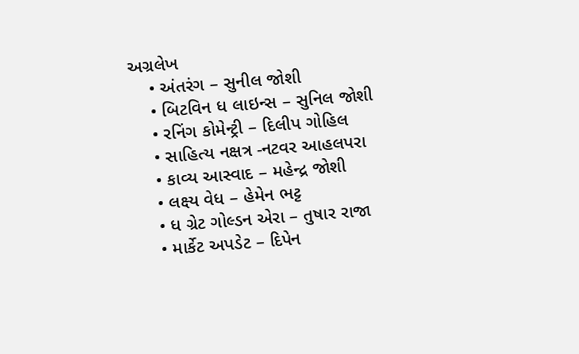અગ્રલેખ
    • અંતરંગ – સુનીલ જોશી
    • બિટવિન ધ લાઇન્સ – સુનિલ જોશી
    • રનિંગ કોમેન્ટ્રી – દિલીપ ગોહિલ
    • સાહિત્ય નક્ષત્ર -નટવર આહલપરા
    • કાવ્ય આસ્વાદ – મહેન્દ્ર જોશી
    • લક્ષ્ય વેધ – હેમેન ભટ્ટ
    • ધ ગ્રેટ ગોલ્ડન એરા – તુષાર રાજા
    • માર્કેટ અપડેટ – દિપેન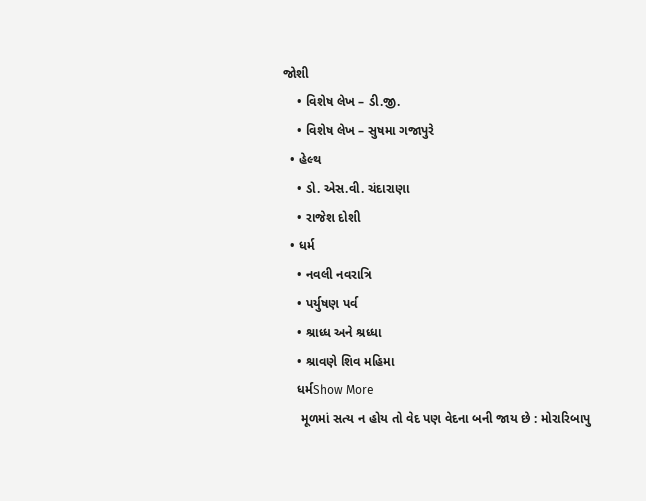જોશી
    • વિશેષ લેખ – ડી.જી.
    • વિશેષ લેખ – સુષમા ગજાપુરે
  • હેલ્થ
    • ડો. એસ.વી. ચંદારાણા
    • રાજેશ દોશી
  • ધર્મ
    • નવલી નવરાત્રિ
    • પર્યુષણ પર્વ
    • શ્રાધ્ધ અને શ્રધ્ધા
    • શ્રાવણે શિવ મહિમા
    ધર્મShow More
     મૂળમાં સત્ય ન હોય તો વેદ પણ વેદના બની જાય છે : મોરારિબાપુ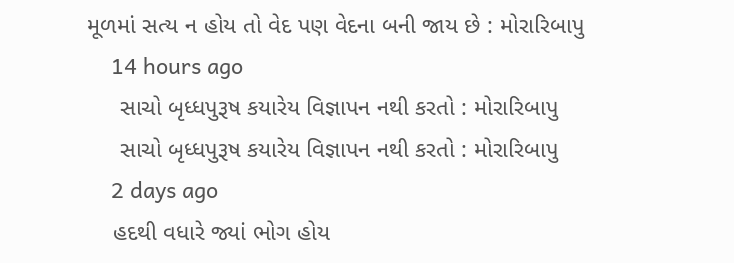મૂળમાં સત્ય ન હોય તો વેદ પણ વેદના બની જાય છે : મોરારિબાપુ
    14 hours ago
     સાચો બૃધ્ધપુરૂષ કયારેય વિજ્ઞાપન નથી કરતો : મોરારિબાપુ
     સાચો બૃધ્ધપુરૂષ કયારેય વિજ્ઞાપન નથી કરતો : મોરારિબાપુ
    2 days ago
    હદથી વધારે જ્યાં ભોગ હોય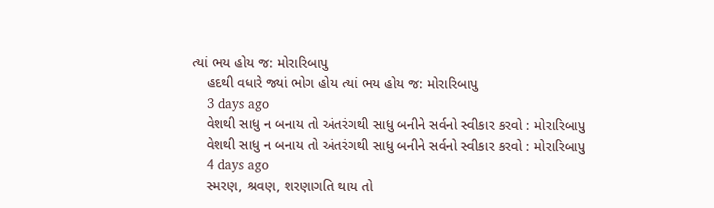ત્યાં ભય હોય જ: મોરારિબાપુ
    હદથી વધારે જ્યાં ભોગ હોય ત્યાં ભય હોય જ: મોરારિબાપુ
    3 days ago
    વેશથી સાધુ ન બનાય તો અંતરંગથી સાધુ બનીને સર્વનો સ્વીકાર કરવો : મોરારિબાપુ
    વેશથી સાધુ ન બનાય તો અંતરંગથી સાધુ બનીને સર્વનો સ્વીકાર કરવો : મોરારિબાપુ
    4 days ago
    સ્મરણ, શ્રવણ, શરણાગતિ થાય તો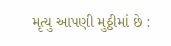મૃત્યુ આપણી મુઠ્ઠીમાં છે :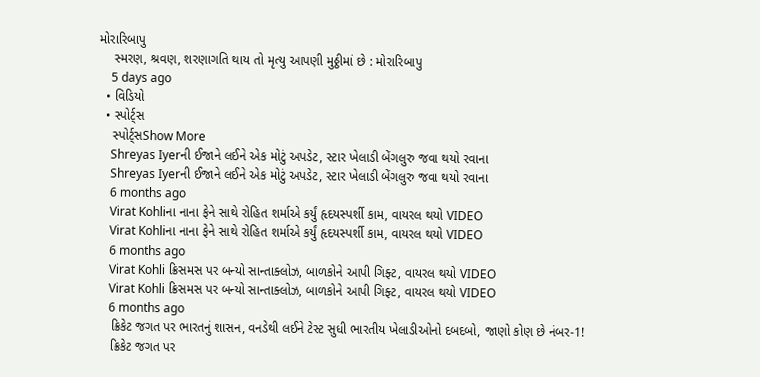મોરારિબાપુ
    સ્મરણ, શ્રવણ, શરણાગતિ થાય તો મૃત્યુ આપણી મુઠ્ઠીમાં છે : મોરારિબાપુ
    5 days ago
  • વિડિયો
  • સ્પોર્ટ્સ
    સ્પોર્ટ્સShow More
    Shreyas Iyerની ઈજાને લઈને એક મોટું અપડેટ, સ્ટાર ખેલાડી બેંગલુરુ જવા થયો રવાના
    Shreyas Iyerની ઈજાને લઈને એક મોટું અપડેટ, સ્ટાર ખેલાડી બેંગલુરુ જવા થયો રવાના
    6 months ago
    Virat Kohliના નાના ફેને સાથે રોહિત શર્માએ કર્યું હૃદયસ્પર્શી કામ, વાયરલ થયો VIDEO
    Virat Kohliના નાના ફેને સાથે રોહિત શર્માએ કર્યું હૃદયસ્પર્શી કામ, વાયરલ થયો VIDEO
    6 months ago
    Virat Kohli ક્રિસમસ પર બન્યો સાન્તાક્લોઝ, બાળકોને આપી ગિફ્ટ, વાયરલ થયો VIDEO
    Virat Kohli ક્રિસમસ પર બન્યો સાન્તાક્લોઝ, બાળકોને આપી ગિફ્ટ, વાયરલ થયો VIDEO
    6 months ago
    ક્રિકેટ જગત પર ભારતનું શાસન, વનડેથી લઈને ટેસ્ટ સુધી ભારતીય ખેલાડીઓનો દબદબો, જાણો કોણ છે નંબર-1!
    ક્રિકેટ જગત પર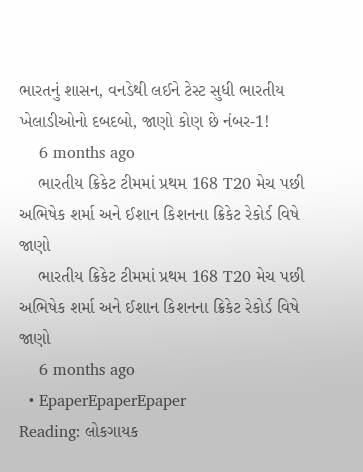ભારતનું શાસન, વનડેથી લઈને ટેસ્ટ સુધી ભારતીય ખેલાડીઓનો દબદબો, જાણો કોણ છે નંબર-1!
    6 months ago
    ભારતીય ક્રિકેટ ટીમમાં પ્રથમ 168 T20 મેચ પછી અભિષેક શર્મા અને ઈશાન કિશનના ક્રિકેટ રેકોર્ડ વિષે જાણો
    ભારતીય ક્રિકેટ ટીમમાં પ્રથમ 168 T20 મેચ પછી અભિષેક શર્મા અને ઈશાન કિશનના ક્રિકેટ રેકોર્ડ વિષે જાણો
    6 months ago
  • EpaperEpaperEpaper
Reading: લોકગાયક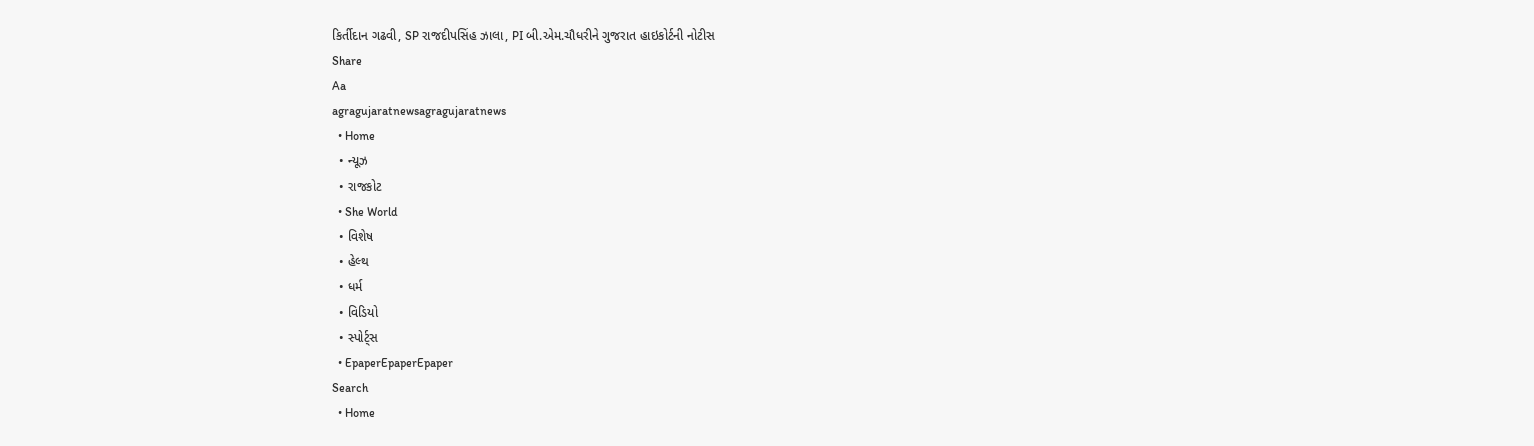કિર્તીદાન ગઢવી, SP રાજદીપસિંહ ઝાલા, PI બી.એમ.ચૌધરીને ગુજરાત હાઇકોર્ટની નોટીસ
Share
Aa
agragujaratnewsagragujaratnews
  • Home
  • ન્યૂઝ
  • રાજકોટ
  • She World
  • વિશેષ
  • હેલ્થ
  • ધર્મ
  • વિડિયો
  • સ્પોર્ટ્સ
  • EpaperEpaperEpaper
Search
  • Home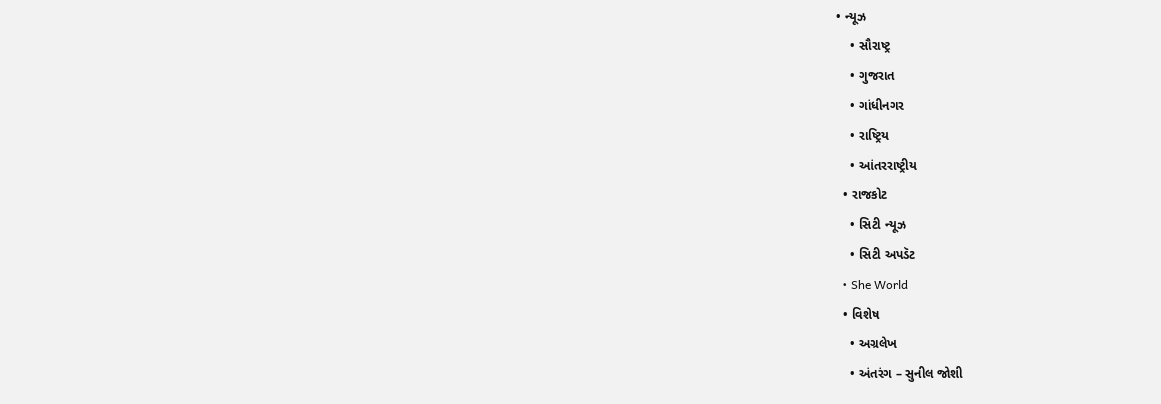• ન્યૂઝ
    • સૌરાષ્ટ્ર
    • ગુજરાત
    • ગાંધીનગર
    • રાષ્ટ્રિય
    • આંતરરાષ્ટ્રીય
  • રાજકોટ
    • સિટી ન્યૂઝ
    • સિટી અપડૅટ
  • She World
  • વિશેષ
    • અગ્રલેખ
    • અંતરંગ – સુનીલ જોશી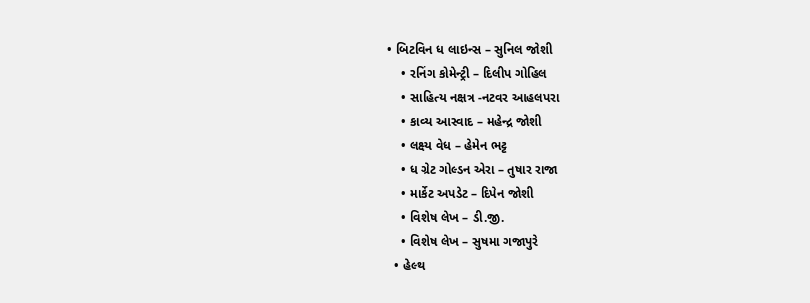• બિટવિન ધ લાઇન્સ – સુનિલ જોશી
    • રનિંગ કોમેન્ટ્રી – દિલીપ ગોહિલ
    • સાહિત્ય નક્ષત્ર -નટવર આહલપરા
    • કાવ્ય આસ્વાદ – મહેન્દ્ર જોશી
    • લક્ષ્ય વેધ – હેમેન ભટ્ટ
    • ધ ગ્રેટ ગોલ્ડન એરા – તુષાર રાજા
    • માર્કેટ અપડેટ – દિપેન જોશી
    • વિશેષ લેખ – ડી.જી.
    • વિશેષ લેખ – સુષમા ગજાપુરે
  • હેલ્થ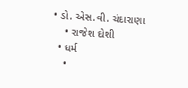• ડો. એસ.વી. ચંદારાણા
    • રાજેશ દોશી
  • ધર્મ
    •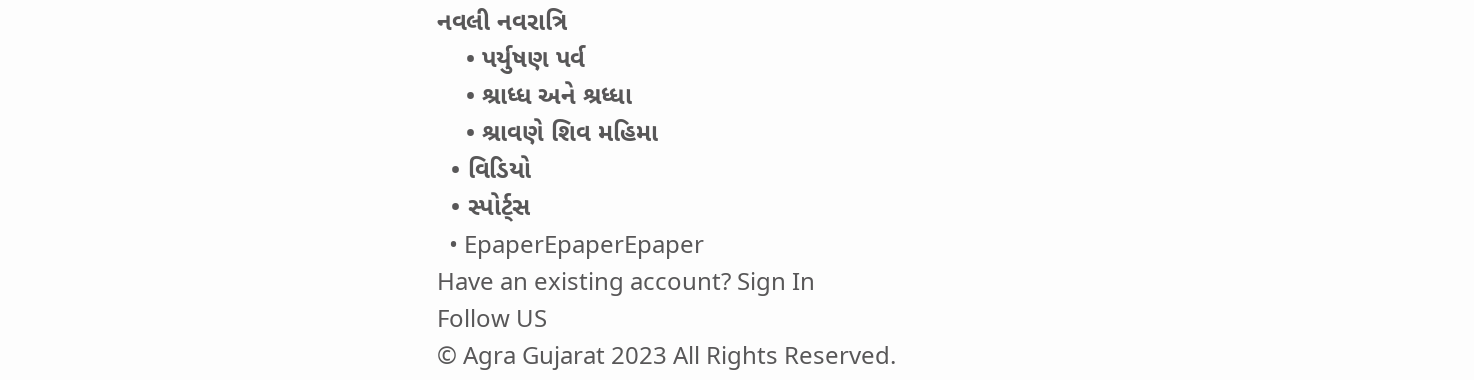નવલી નવરાત્રિ
    • પર્યુષણ પર્વ
    • શ્રાધ્ધ અને શ્રધ્ધા
    • શ્રાવણે શિવ મહિમા
  • વિડિયો
  • સ્પોર્ટ્સ
  • EpaperEpaperEpaper
Have an existing account? Sign In
Follow US
© Agra Gujarat 2023 All Rights Reserved.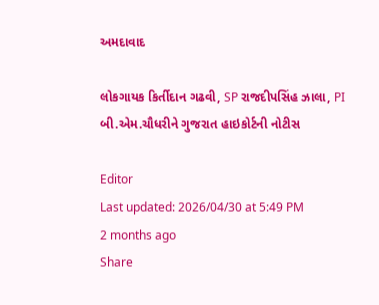અમદાવાદ

લોકગાયક કિર્તીદાન ગઢવી, SP રાજદીપસિંહ ઝાલા, PI બી.એમ.ચૌધરીને ગુજરાત હાઇકોર્ટની નોટીસ

Editor
Last updated: 2026/04/30 at 5:49 PM
2 months ago
Share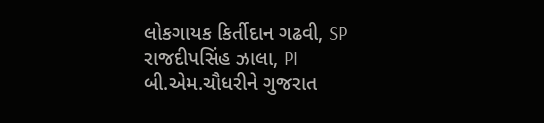લોકગાયક કિર્તીદાન ગઢવી, SP રાજદીપસિંહ ઝાલા, PI બી.એમ.ચૌધરીને ગુજરાત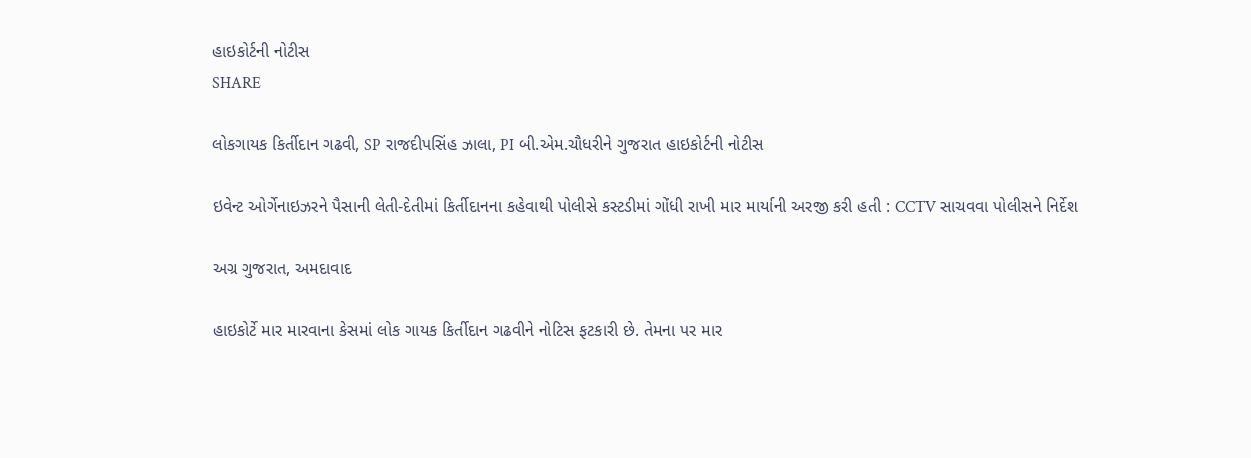હાઇકોર્ટની નોટીસ
SHARE

લોકગાયક કિર્તીદાન ગઢવી, SP રાજદીપસિંહ ઝાલા, PI બી.એમ.ચૌધરીને ગુજરાત હાઇકોર્ટની નોટીસ

ઇવેન્ટ ઓર્ગેનાઇઝરને પૈસાની લેતી-દેતીમાં કિર્તીદાનના કહેવાથી પોલીસે કસ્ટડીમાં ગોંધી રાખી માર માર્યાની અરજી કરી હતી : CCTV સાચવવા પોલીસને નિર્દેશ

અગ્ર ગુજરાત, અમદાવાદ

હાઇકોર્ટે માર મારવાના કેસમાં લોક ગાયક કિર્તીદાન ગઢવીને નોટિસ ફટકારી છે. તેમના પર માર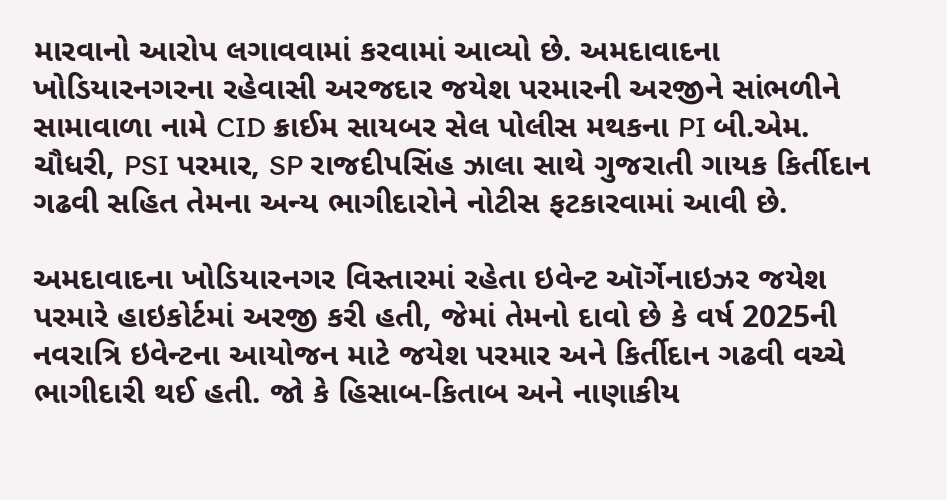મારવાનો આરોપ લગાવવામાં કરવામાં આવ્યો છે. અમદાવાદના ખોડિયારનગરના રહેવાસી અરજદાર જયેશ પરમારની અરજીને સાંભળીને સામાવાળા નામે CID ક્રાઈમ સાયબર સેલ પોલીસ મથકના PI બી.એમ. ચૌધરી, PSI પરમાર, SP રાજદીપસિંહ ઝાલા સાથે ગુજરાતી ગાયક કિર્તીદાન ગઢવી સહિત તેમના અન્ય ભાગીદારોને નોટીસ ફટકારવામાં આવી છે.

અમદાવાદના ખોડિયારનગર વિસ્તારમાં રહેતા ઇવેન્ટ ઑર્ગેનાઇઝર જયેશ પરમારે હાઇકોર્ટમાં અરજી કરી હતી, જેમાં તેમનો દાવો છે કે વર્ષ 2025ની નવરાત્રિ ઇવેન્ટના આયોજન માટે જયેશ પરમાર અને કિર્તીદાન ગઢવી વચ્ચે ભાગીદારી થઈ હતી. જો કે હિસાબ-કિતાબ અને નાણાકીય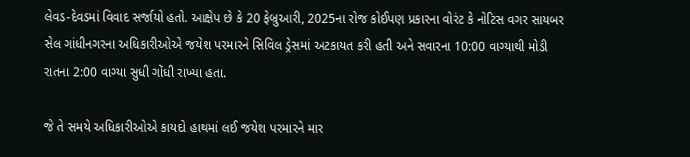લેવડ-દેવડમાં વિવાદ સર્જાયો હતો. આક્ષેપ છે કે 20 ફેબ્રુઆરી, 2025ના રોજ કોઈપણ પ્રકારના વોરંટ કે નોટિસ વગર સાયબર સેલ ગાંધીનગરના અધિકારીઓએ જયેશ પરમારને સિવિલ ડ્રેસમાં અટકાયત કરી હતી અને સવારના 10:00 વાગ્યાથી મોડી રાતના 2:00 વાગ્યા સુધી ગોંધી રાખ્યા હતા.

જે તે સમયે અધિકારીઓએ કાયદો હાથમાં લઈ જયેશ પરમારને માર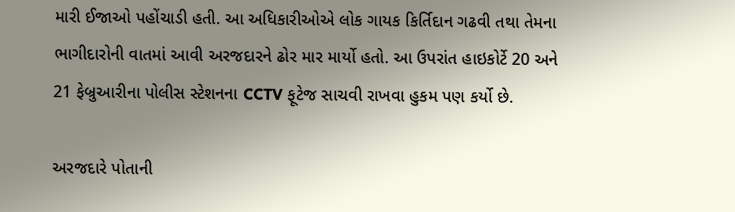મારી ઈજાઓ પહોંચાડી હતી. આ અધિકારીઓએ લોક ગાયક કિર્તિદાન ગઢવી તથા તેમના ભાગીદારોની વાતમાં આવી અરજદારને ઢોર માર માર્યો હતો. આ ઉપરાંત હાઇકોર્ટે 20 અને 21 ફેબ્રુઆરીના પોલીસ સ્ટેશનના CCTV ફૂટેજ સાચવી રાખવા હુકમ પણ કર્યો છે.

અરજદારે પોતાની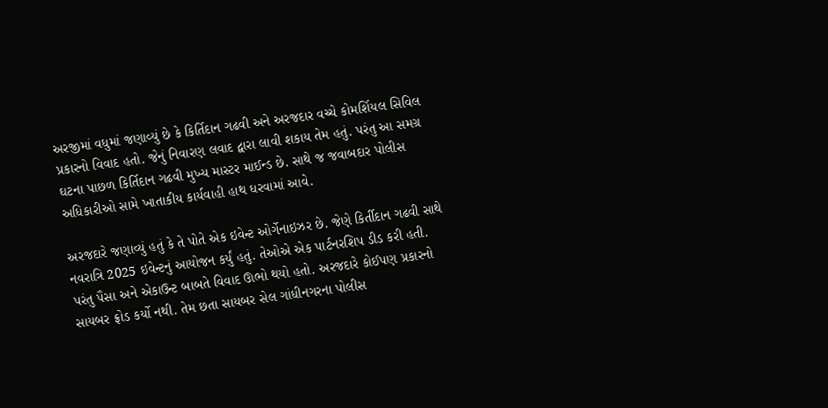અરજીમાં વધુમાં જણાવ્યું છે કે કિર્તિદાન ગઢવી અને અરજદાર વચ્ચે કોમર્શિયલ સિવિલ પ્રકારનો વિવાદ હતો. જેનું નિવારણ લવાદ દ્વારા લાવી શકાય તેમ હતું. પરંતુ આ સમગ્ર ઘટના પાછળ કિર્તિદાન ગઢવી મુખ્ય માસ્ટર માઈન્ડ છે. સાથે જ જવાબદાર પોલીસ અધિકારીઓ સામે ખાતાકીય કાર્યવાહી હાથ ધરવામાં આવે.

અરજદારે જણાવ્યું હતું કે તે પોતે એક ઇવેન્ટ ઓર્ગેનાઇઝર છે. જેણે કિર્તીદાન ગઢવી સાથે નવરાત્રિ 2025 ઇવેન્ટનું આયોજન કર્યું હતું. તેઓએ એક પાર્ટનરશિપ ડીડ કરી હતી. પરંતુ પૈસા અને એકાઉન્ટ બાબતે વિવાદ ઊભો થયો હતો. અરજદારે કોઈપણ પ્રકારનો સાયબર ફ્રોડ કર્યો નથી. તેમ છતા સાયબર સેલ ગાંધીનગરના પોલીસ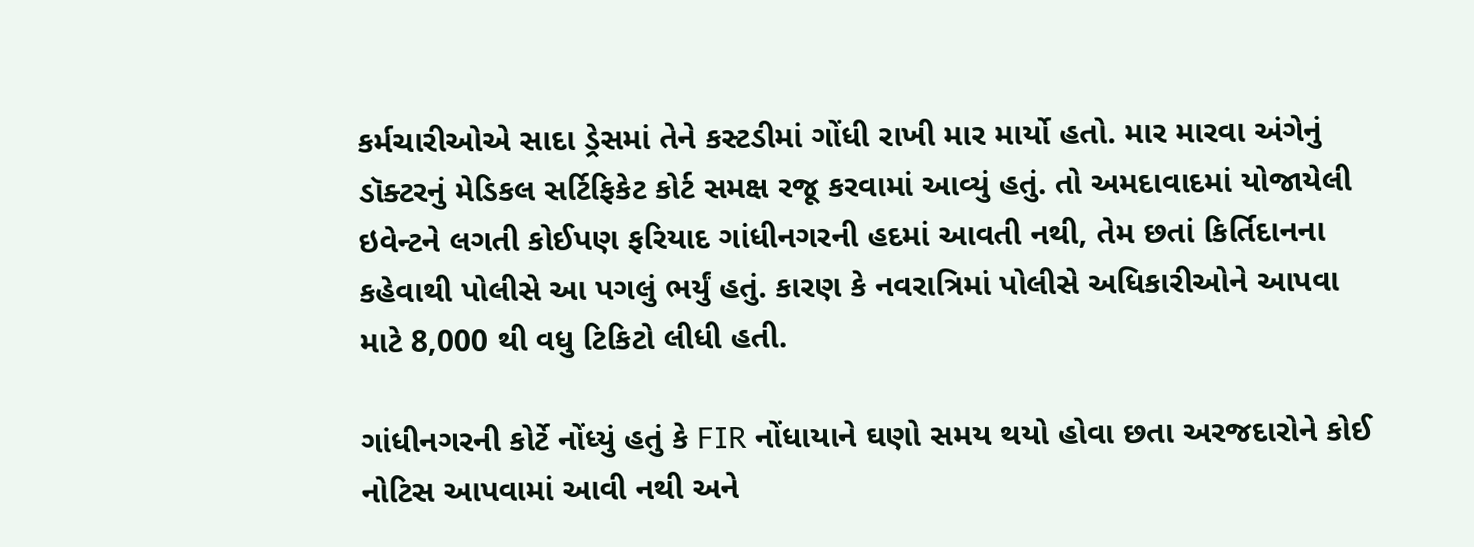કર્મચારીઓએ સાદા ડ્રેસમાં તેને કસ્ટડીમાં ગોંધી રાખી માર માર્યો હતો. માર મારવા અંગેનું ડૉક્ટરનું મેડિકલ સર્ટિફિકેટ કોર્ટ સમક્ષ રજૂ કરવામાં આવ્યું હતું. તો અમદાવાદમાં યોજાયેલી ઇવેન્ટને લગતી કોઈપણ ફરિયાદ ગાંધીનગરની હદમાં આવતી નથી, તેમ છતાં કિર્તિદાનના કહેવાથી પોલીસે આ પગલું ભર્યું હતું. કારણ કે નવરાત્રિમાં પોલીસે અધિકારીઓને આપવા માટે 8,000 થી વધુ ટિકિટો લીધી હતી.

ગાંધીનગરની કોર્ટે નોંધ્યું હતું કે FIR નોંધાયાને ઘણો સમય થયો હોવા છતા અરજદારોને કોઈ નોટિસ આપવામાં આવી નથી અને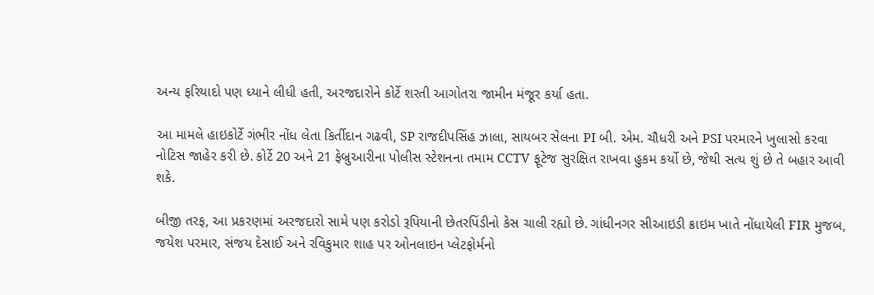અન્ય ફરિયાદો પણ ધ્યાને લીધી હતી, અરજદારોને કોર્ટે શરતી આગોતરા જામીન મંજૂર કર્યા હતા.

આ મામલે હાઇકોર્ટે ગંભીર નોંધ લેતા કિર્તીદાન ગઢવી, SP રાજદીપસિંહ ઝાલા, સાયબર સેલના PI બી. એમ. ચૌધરી અને PSI પરમારને ખુલાસો કરવા નોટિસ જાહેર કરી છે. કોર્ટે 20 અને 21 ફેબ્રુઆરીના પોલીસ સ્ટેશનના તમામ CCTV ફૂટેજ સુરક્ષિત રાખવા હુકમ કર્યો છે, જેથી સત્ય શું છે તે બહાર આવી શકે.

બીજી તરફ, આ પ્રકરણમાં અરજદારો સામે પણ કરોડો રૂપિયાની છેતરપિંડીનો કેસ ચાલી રહ્યો છે. ગાંધીનગર સીઆઇડી ક્રાઇમ ખાતે નોંધાયેલી FIR મુજબ, જયેશ પરમાર, સંજય દેસાઈ અને રવિકુમાર શાહ પર ઓનલાઇન પ્લેટફોર્મનો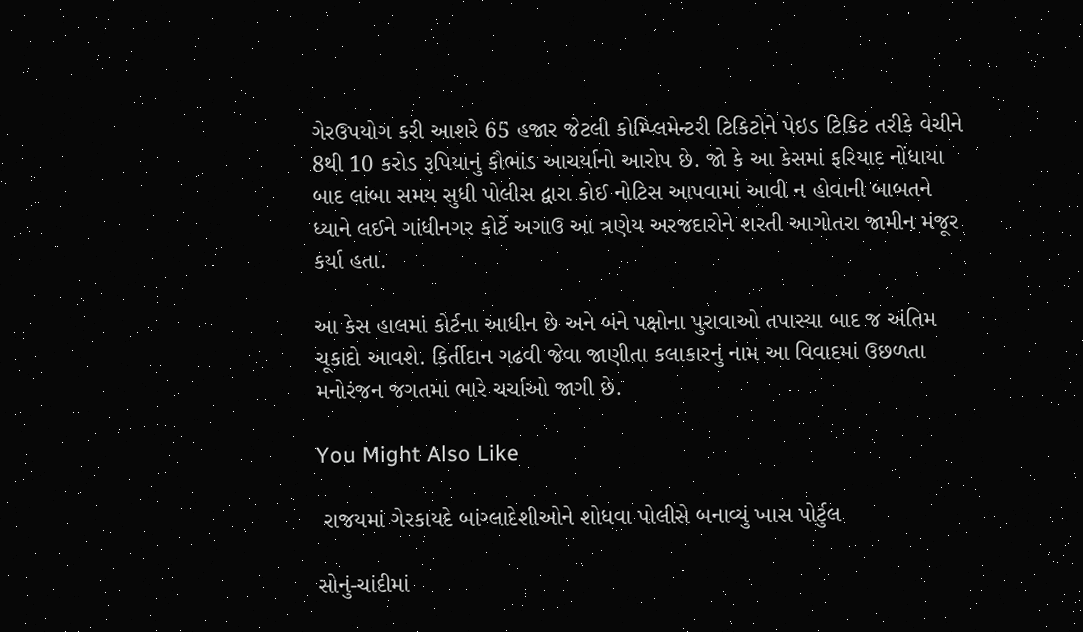ગેરઉપયોગ કરી આશરે 65 હજાર જેટલી કોમ્પ્લિમેન્ટરી ટિકિટોને પેઇડ ટિકિટ તરીકે વેચીને 8થી 10 કરોડ રૂપિયાનું કૌભાંડ આચર્યાનો આરોપ છે. જો કે આ કેસમાં ફરિયાદ નોંધાયા બાદ લાંબા સમય સુધી પોલીસ દ્વારા કોઈ નોટિસ આપવામાં આવી ન હોવાની બાબતને ધ્યાને લઈને ગાંધીનગર કોર્ટે અગાઉ આ ત્રણેય અરજદારોને શરતી આગોતરા જામીન મંજૂર કર્યા હતા.

આ કેસ હાલમાં કોર્ટના આધીન છે અને બંને પક્ષોના પુરાવાઓ તપાસ્યા બાદ જ અંતિમ ચૂકાદો આવશે. કિર્તીદાન ગઢવી જેવા જાણીતા કલાકારનું નામ આ વિવાદમાં ઉછળતા મનોરંજન જગતમાં ભારે ચર્ચાઓ જાગી છે.

You Might Also Like

 રાજયમાં ગેરકાયદે બાંગ્લાદેશીઓને શોધવા પોલીસે બનાવ્યું ખાસ પોર્ટુલ

સોનું-ચાંદીમાં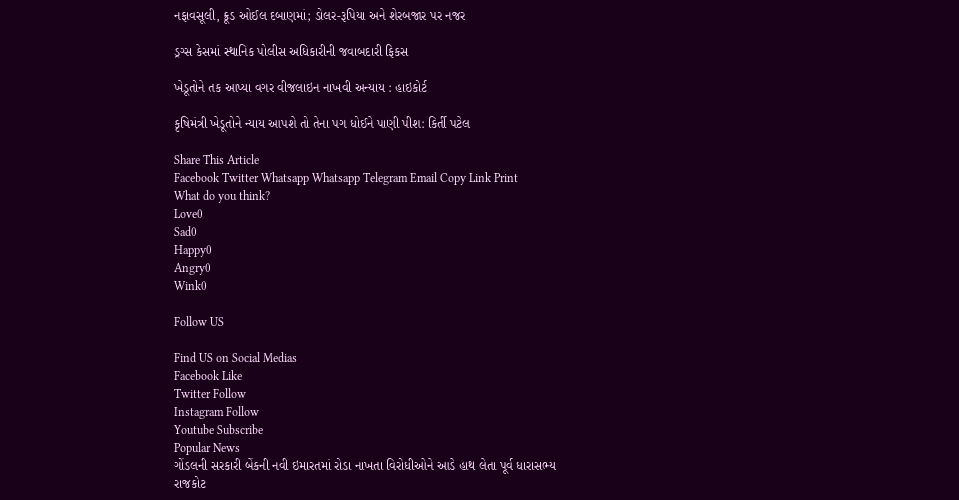નફાવસૂલી, ક્રૂડ ઓઈલ દબાણમાં; ડોલર-રૂપિયા અને શેરબજાર પર નજર

ડ્રગ્સ કેસમાં સ્થાનિક પોલીસ અધિકારીની જવાબદારી ફિકસ

ખેડૂતોને તક આપ્યા વગર વીજલાઇન નાખવી અન્યાય : હાઇકોર્ટ

કૃષિમંત્રી ખેડૂતોને ન્યાય આપશે તો તેના પગ ધોઈને પાણી પીશ: કિર્તી પટેલ

Share This Article
Facebook Twitter Whatsapp Whatsapp Telegram Email Copy Link Print
What do you think?
Love0
Sad0
Happy0
Angry0
Wink0

Follow US

Find US on Social Medias
Facebook Like
Twitter Follow
Instagram Follow
Youtube Subscribe
Popular News
ગોંડલની સરકારી બેંકની નવી ઇમારતમાં રોડા નાખતા વિરોધીઓને આડે હાથ લેતા પૂર્વ ધારાસભ્ય
રાજકોટ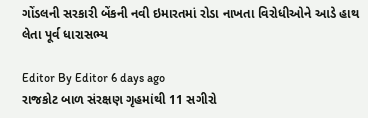ગોંડલની સરકારી બેંકની નવી ઇમારતમાં રોડા નાખતા વિરોધીઓને આડે હાથ લેતા પૂર્વ ધારાસભ્ય

Editor By Editor 6 days ago
રાજકોટ બાળ સંરક્ષણ ગૃહમાંથી 11 સગીરો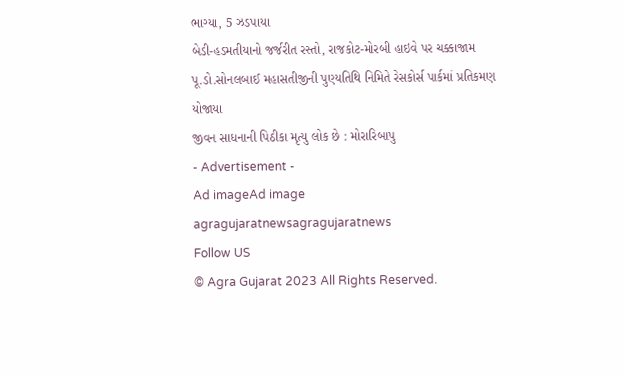ભાગ્યા, 5 ઝડપાયા
બેડી-હડમતીયાનો જર્જરીત રસ્તો, રાજકોટ-મોરબી હાઇવે પર ચક્કાજામ
પૂ.ડો.સોનલબાઈ મહાસતીજીની પુણ્યતિથિ નિમિતે રેસકોર્સ પાર્કમાં પ્રતિકમણ યોજાયા
જીવન સાધનાની પિઠીકા મૃત્યુ લોક છે : મોરારિબાપુ
- Advertisement -
Ad imageAd image
agragujaratnewsagragujaratnews
Follow US
© Agra Gujarat 2023 All Rights Reserved.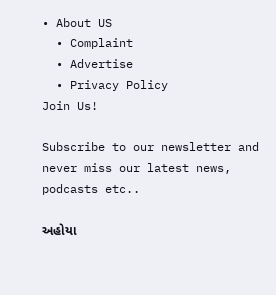• About US
  • Complaint
  • Advertise
  • Privacy Policy
Join Us!

Subscribe to our newsletter and never miss our latest news, podcasts etc..

અહોયા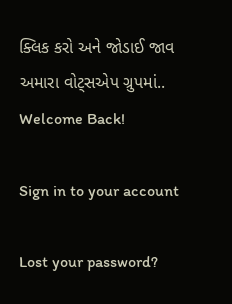ક્લિક કરો અને જોડાઈ જાવ અમારા વોટ્સએપ ગ્રુપમાં..
Welcome Back!

Sign in to your account

Lost your password?